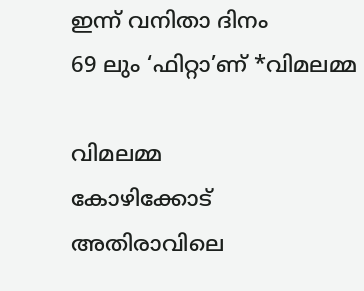ഇന്ന് വനിതാ ദിനം
69 ലും ‘ഫിറ്റാ’ണ് *വിമലമ്മ

വിമലമ്മ
കോഴിക്കോട്
അതിരാവിലെ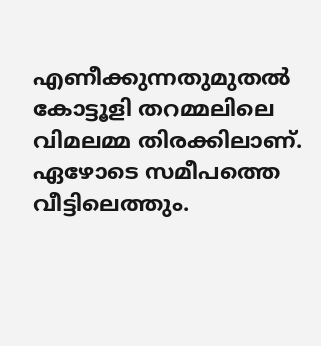എണീക്കുന്നതുമുതൽ കോട്ടൂളി തറമ്മലിലെ വിമലമ്മ തിരക്കിലാണ്. ഏഴോടെ സമീപത്തെ വീട്ടിലെത്തും.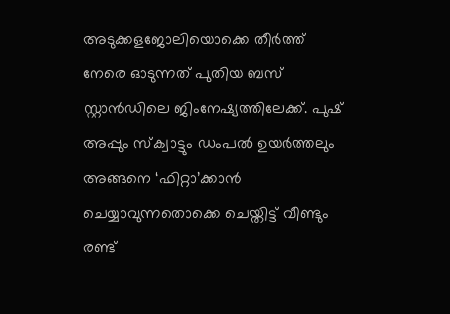അടുക്കളജോലിയൊക്കെ തീർത്ത് നേരെ ഓടുന്നത് പുതിയ ബസ് സ്റ്റാൻഡിലെ ജിംനേഷ്യത്തിലേക്ക്. പുഷ് അപ്പും സ്ക്വാട്ടും ഡംപൽ ഉയർത്തലും അങ്ങനെ ‘ഫിറ്റാ’ക്കാൻ ചെയ്യാവുന്നതൊക്കെ ചെയ്തിട്ട് വീണ്ടും രണ്ട്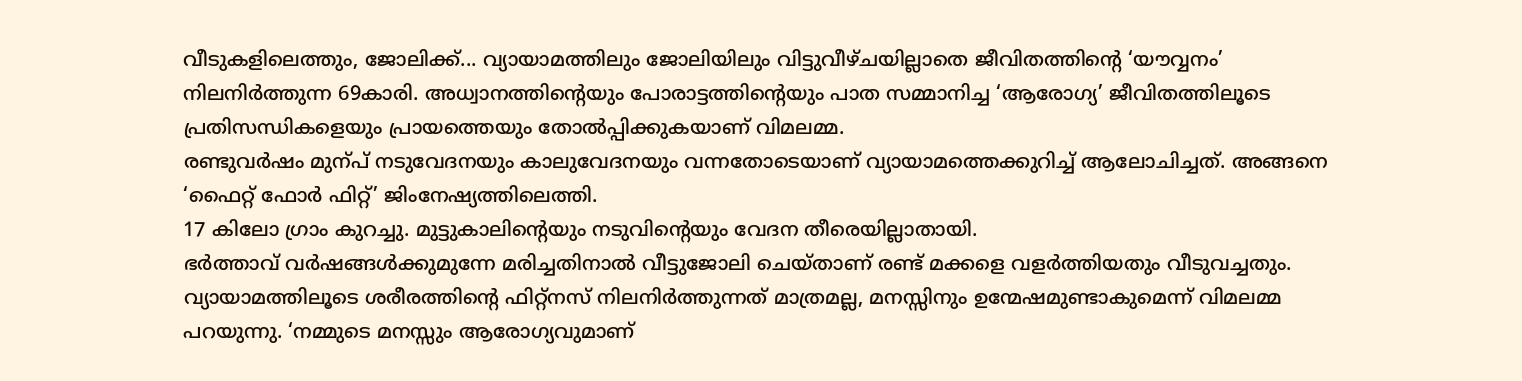വീടുകളിലെത്തും, ജോലിക്ക്... വ്യായാമത്തിലും ജോലിയിലും വിട്ടുവീഴ്ചയില്ലാതെ ജീവിതത്തിന്റെ ‘യൗവ്വനം’ നിലനിർത്തുന്ന 69കാരി. അധ്വാനത്തിന്റെയും പോരാട്ടത്തിന്റെയും പാത സമ്മാനിച്ച ‘ആരോഗ്യ’ ജീവിതത്തിലൂടെ പ്രതിസന്ധികളെയും പ്രായത്തെയും തോൽപ്പിക്കുകയാണ് വിമലമ്മ.
രണ്ടുവർഷം മുന്പ് നടുവേദനയും കാലുവേദനയും വന്നതോടെയാണ് വ്യായാമത്തെക്കുറിച്ച് ആലോചിച്ചത്. അങ്ങനെ ‘ഫൈറ്റ് ഫോർ ഫിറ്റ്’ ജിംനേഷ്യത്തിലെത്തി.
17 കിലോ ഗ്രാം കുറച്ചു. മുട്ടുകാലിന്റെയും നടുവിന്റെയും വേദന തീരെയില്ലാതായി.
ഭർത്താവ് വർഷങ്ങൾക്കുമുന്നേ മരിച്ചതിനാൽ വീട്ടുജോലി ചെയ്താണ് രണ്ട് മക്കളെ വളർത്തിയതും വീടുവച്ചതും.
വ്യായാമത്തിലൂടെ ശരീരത്തിന്റെ ഫിറ്റ്നസ് നിലനിർത്തുന്നത് മാത്രമല്ല, മനസ്സിനും ഉന്മേഷമുണ്ടാകുമെന്ന് വിമലമ്മ പറയുന്നു. ‘നമ്മുടെ മനസ്സും ആരോഗ്യവുമാണ്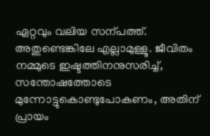ഏറ്റവും വലിയ സന്പത്ത്. അതുണ്ടെങ്കിലേ എല്ലാമുള്ളൂ. ജീവിതം നമ്മുടെ ഇഷ്ടത്തിനനുസരിച്ച്, സന്തോഷത്തോടെ മുന്നോട്ടുകൊണ്ടുപോകണം, അതിന് പ്രായം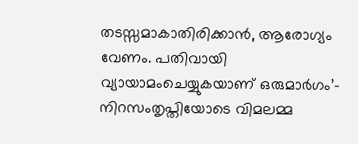തടസ്സമാകാതിരിക്കാൻ, ആരോഗ്യം വേണം. പതിവായി വ്യായാമംചെയ്യുകയാണ് ഒരുമാർഗം’– നിറസംതൃപ്തിയോടെ വിമലമ്മ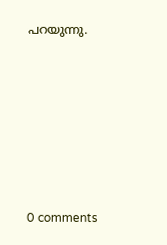പറയുന്നു.









0 comments